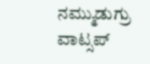ನಮ್ಮುಡುಗ್ರು ವಾಟ್ಸಪ್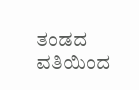ತಂಡದ ವತಿಯಿಂದ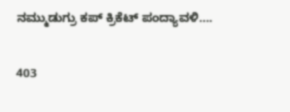ನಮ್ಮುಡುಗ್ರು ಕಪ್ ಕ್ರಿಕೆಟ್ ಪಂದ್ಯಾವಳಿ….

403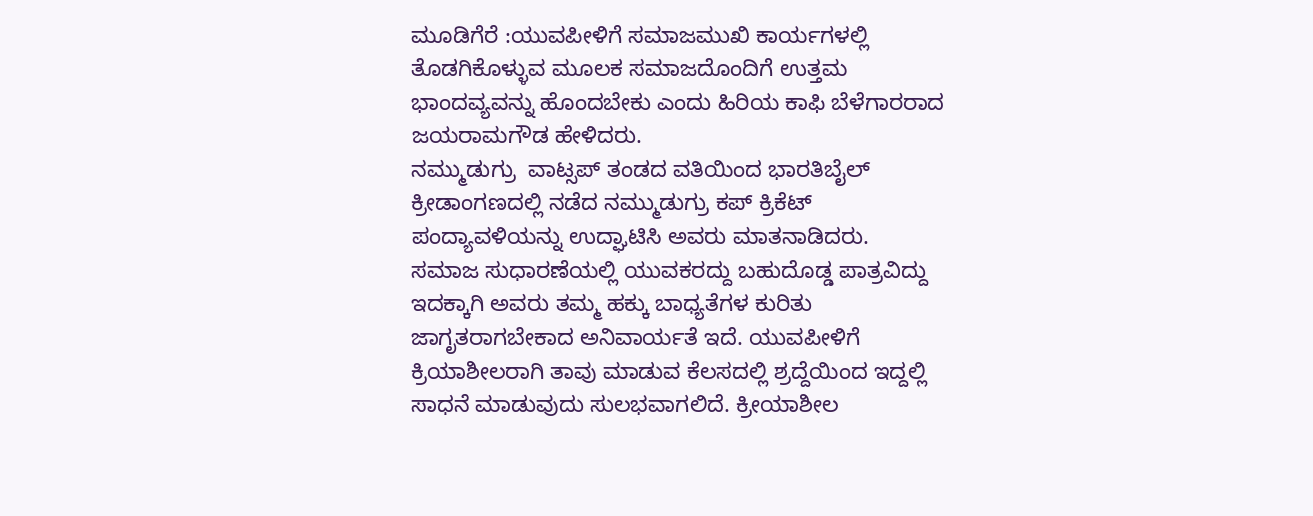ಮೂಡಿಗೆರೆ :ಯುವಪೀಳಿಗೆ ಸಮಾಜಮುಖಿ ಕಾರ್ಯಗಳಲ್ಲಿ ತೊಡಗಿಕೊಳ್ಳುವ ಮೂಲಕ ಸಮಾಜದೊಂದಿಗೆ ಉತ್ತಮ ಭಾಂದವ್ಯವನ್ನು ಹೊಂದಬೇಕು ಎಂದು ಹಿರಿಯ ಕಾಫಿ ಬೆಳೆಗಾರರಾದ ಜಯರಾಮಗೌಡ ಹೇಳಿದರು.
ನಮ್ಮುಡುಗ್ರು  ವಾಟ್ಸಪ್ ತಂಡದ ವತಿಯಿಂದ ಭಾರತಿಬೈಲ್ ಕ್ರೀಡಾಂಗಣದಲ್ಲಿ ನಡೆದ ನಮ್ಮುಡುಗ್ರು ಕಪ್ ಕ್ರಿಕೆಟ್ ಪಂದ್ಯಾವಳಿಯನ್ನು ಉದ್ಘಾಟಿಸಿ ಅವರು ಮಾತನಾಡಿದರು.
ಸಮಾಜ ಸುಧಾರಣೆಯಲ್ಲಿ ಯುವಕರದ್ದು ಬಹುದೊಡ್ಡ ಪಾತ್ರವಿದ್ದು ಇದಕ್ಕಾಗಿ ಅವರು ತಮ್ಮ ಹಕ್ಕು ಬಾಧ್ಯತೆಗಳ ಕುರಿತು ಜಾಗೃತರಾಗಬೇಕಾದ ಅನಿವಾರ್ಯತೆ ಇದೆ. ಯುವಪೀಳಿಗೆ ಕ್ರಿಯಾಶೀಲರಾಗಿ ತಾವು ಮಾಡುವ ಕೆಲಸದಲ್ಲಿ ಶ್ರದ್ದೆಯಿಂದ ಇದ್ದಲ್ಲಿ ಸಾಧನೆ ಮಾಡುವುದು ಸುಲಭವಾಗಲಿದೆ. ಕ್ರೀಯಾಶೀಲ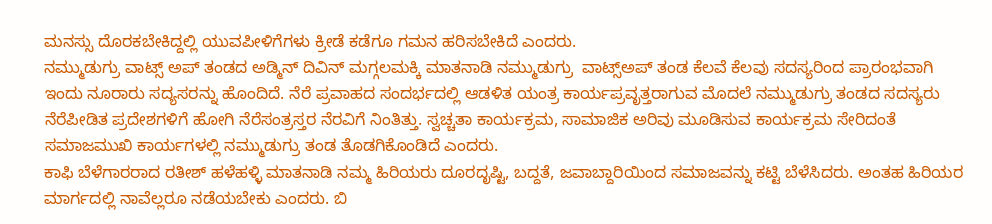ಮನಸ್ಸು ದೊರಕಬೇಕಿದ್ದಲ್ಲಿ ಯುವಪೀಳಿಗೆಗಳು ಕ್ರೀಡೆ ಕಡೆಗೂ ಗಮನ ಹರಿಸಬೇಕಿದೆ ಎಂದರು.
ನಮ್ಮುಡುಗ್ರು ವಾಟ್ಸ್ ಅಪ್ ತಂಡದ ಅಡ್ಮಿನ್ ದಿವಿನ್ ಮಗ್ಗಲಮಕ್ಕಿ ಮಾತನಾಡಿ ನಮ್ಮುಡುಗ್ರು  ವಾಟ್ಸ್ಅಪ್ ತಂಡ ಕೆಲವೆ ಕೆಲವು ಸದಸ್ಯರಿಂದ ಪ್ರಾರಂಭವಾಗಿ ಇಂದು ನೂರಾರು ಸದ್ಯಸರನ್ನು ಹೊಂದಿದೆ. ನೆರೆ ಪ್ರವಾಹದ ಸಂದರ್ಭದಲ್ಲಿ ಆಡಳಿತ ಯಂತ್ರ ಕಾರ್ಯಪ್ರವೃತ್ತರಾಗುವ ಮೊದಲೆ ನಮ್ಮುಡುಗ್ರು ತಂಡದ ಸದಸ್ಯರು ನೆರೆಪೀಡಿತ ಪ್ರದೇಶಗಳಿಗೆ ಹೋಗಿ ನೆರೆಸಂತ್ರಸ್ತರ ನೆರವಿಗೆ ನಿಂತಿತ್ತು. ಸ್ವಚ್ಚತಾ ಕಾರ್ಯಕ್ರಮ, ಸಾಮಾಜಿಕ ಅರಿವು ಮೂಡಿಸುವ ಕಾರ್ಯಕ್ರಮ ಸೇರಿದಂತೆ ಸಮಾಜಮುಖಿ ಕಾರ್ಯಗಳಲ್ಲಿ ನಮ್ಮುಡುಗ್ರು ತಂಡ ತೊಡಗಿಕೊಂಡಿದೆ ಎಂದರು.
ಕಾಫಿ ಬೆಳೆಗಾರರಾದ ರತೀಶ್ ಹಳೆಹಳ್ಳಿ ಮಾತನಾಡಿ ನಮ್ಮ ಹಿರಿಯರು ದೂರದೃಷ್ಟಿ, ಬದ್ದತೆ, ಜವಾಬ್ದಾರಿಯಿಂದ ಸಮಾಜವನ್ನು ಕಟ್ಟಿ ಬೆಳೆಸಿದರು. ಅಂತಹ ಹಿರಿಯರ ಮಾರ್ಗದಲ್ಲಿ ನಾವೆಲ್ಲರೂ ನಡೆಯಬೇಕು ಎಂದರು. ಬಿ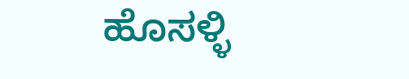ಹೊಸಳ್ಳಿ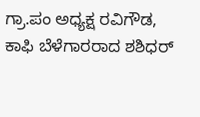ಗ್ರಾ.ಪಂ ಅಧ್ಯಕ್ಷ ರವಿಗೌಡ, ಕಾಫಿ ಬೆಳೆಗಾರರಾದ ಶಶಿಧರ್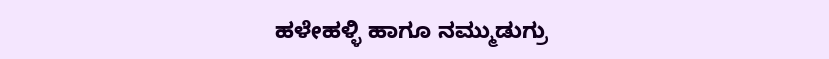ಹಳೇಹಳ್ಳಿ ಹಾಗೂ ನಮ್ಮುಡುಗ್ರು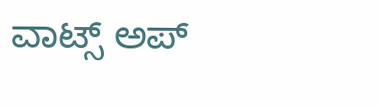ವಾಟ್ಸ್ ಅಪ್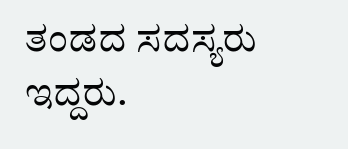ತಂಡದ ಸದಸ್ಯರು ಇದ್ದರು.